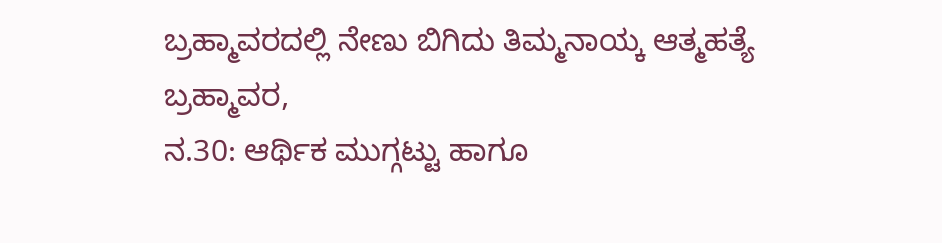ಬ್ರಹ್ಮಾವರದಲ್ಲಿ ನೇಣು ಬಿಗಿದು ತಿಮ್ಮನಾಯ್ಕ ಆತ್ಮಹತ್ಯೆ
ಬ್ರಹ್ಮಾವರ,
ನ.30: ಆರ್ಥಿಕ ಮುಗ್ಗಟ್ಟು ಹಾಗೂ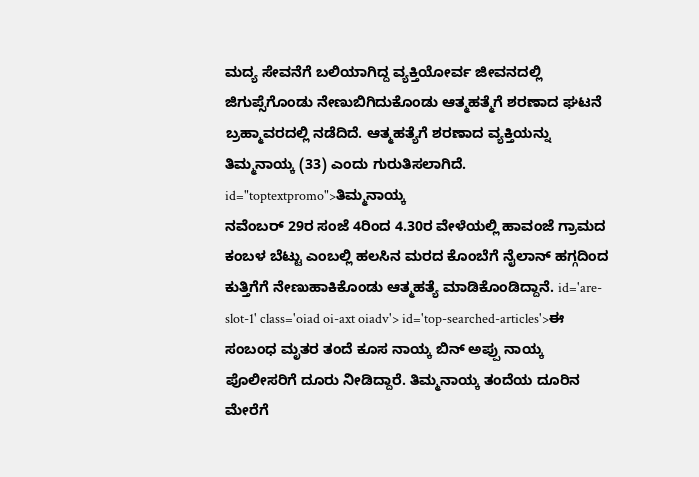ಮದ್ಯ ಸೇವನೆಗೆ ಬಲಿಯಾಗಿದ್ದ ವ್ಯಕ್ತಿಯೋರ್ವ ಜೀವನದಲ್ಲಿ ಜಿಗುಪ್ಸೆಗೊಂಡು ನೇಣುಬಿಗಿದುಕೊಂಡು ಆತ್ಮಹತ್ಮೆಗೆ ಶರಣಾದ ಘಟನೆ ಬ್ರಹ್ಮಾವರದಲ್ಲಿ ನಡೆದಿದೆ. ಆತ್ಮಹತ್ಯೆಗೆ ಶರಣಾದ ವ್ಯಕ್ತಿಯನ್ನು ತಿಮ್ಮನಾಯ್ಕ (33) ಎಂದು ಗುರುತಿಸಲಾಗಿದೆ. id="toptextpromo">ತಿಮ್ಮನಾಯ್ಕ
ನವೆಂಬರ್ 29ರ ಸಂಜೆ 4ರಿಂದ 4.30ರ ವೇಳೆಯಲ್ಲಿ ಹಾವಂಜೆ ಗ್ರಾಮದ ಕಂಬಳ ಬೆಟ್ಟು ಎಂಬಲ್ಲಿ ಹಲಸಿನ ಮರದ ಕೊಂಬೆಗೆ ನೈಲಾನ್ ಹಗ್ಗದಿಂದ ಕುತ್ತಿಗೆಗೆ ನೇಣುಹಾಕಿಕೊಂಡು ಆತ್ಮಹತ್ಯೆ ಮಾಡಿಕೊಂಡಿದ್ದಾನೆ. id='are-slot-1' class='oiad oi-axt oiadv'> id='top-searched-articles'>ಈ
ಸಂಬಂಧ ಮೃತರ ತಂದೆ ಕೂಸ ನಾಯ್ಕ ಬಿನ್ ಅಪ್ಪು ನಾಯ್ಕ ಪೊಲೀಸರಿಗೆ ದೂರು ನೀಡಿದ್ದಾರೆ. ತಿಮ್ಮನಾಯ್ಕ ತಂದೆಯ ದೂರಿನ ಮೇರೆಗೆ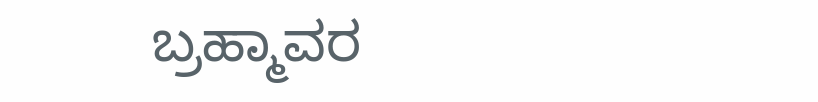ಬ್ರಹ್ಮಾವರ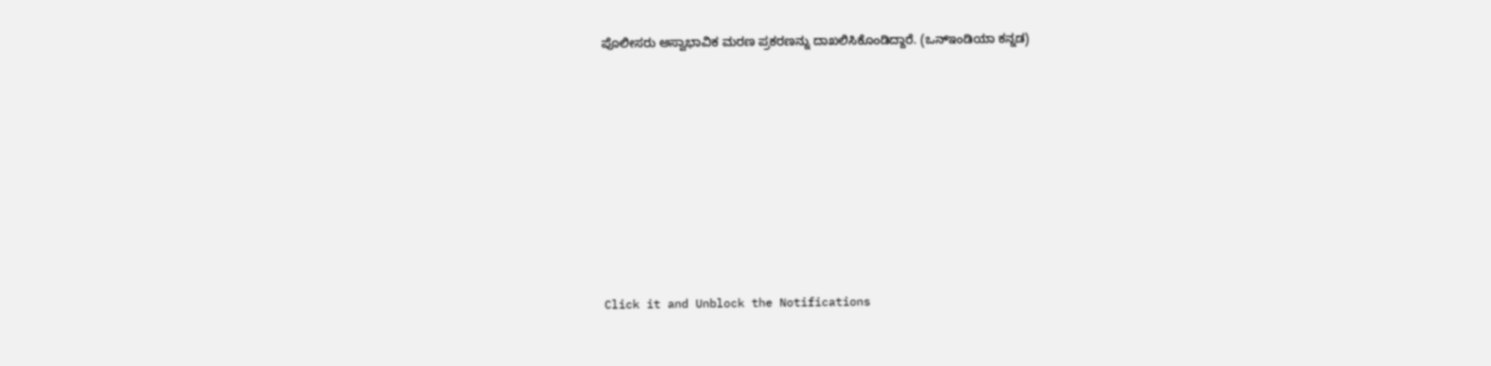ಪೊಲೀಸರು ಅಸ್ವಾಭಾವಿಕ ಮರಣ ಪ್ರಕರಣನ್ನು ದಾಖಲಿಸಿಕೊಂಡಿದ್ದಾರೆ. (ಒನ್ಇಂಡಿಯಾ ಕನ್ನಡ)











Click it and Unblock the Notifications